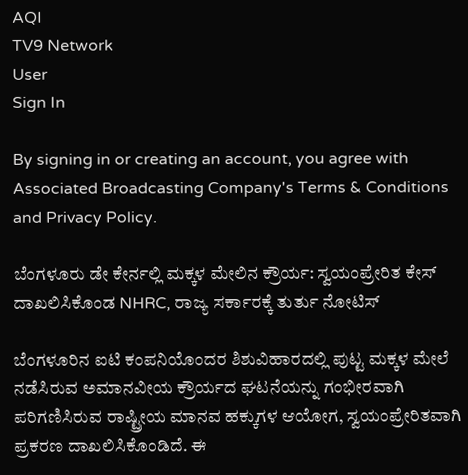AQI
TV9 Network
User
Sign In

By signing in or creating an account, you agree with Associated Broadcasting Company's Terms & Conditions and Privacy Policy.

ಬೆಂಗಳೂರು ಡೇ ಕೇರ್ನಲ್ಲಿ ಮಕ್ಕಳ ಮೇಲಿನ ಕ್ರೌರ್ಯ: ಸ್ವಯಂಪ್ರೇರಿತ ಕೇಸ್ ದಾಖಲಿಸಿಕೊಂಡ NHRC, ರಾಜ್ಯ ಸರ್ಕಾರಕ್ಕೆ ತುರ್ತು ನೋಟಿಸ್

ಬೆಂಗಳೂರಿನ ಐಟಿ ಕಂಪನಿಯೊಂದರ ಶಿಶುವಿಹಾರದಲ್ಲಿ ಪುಟ್ಟ ಮಕ್ಕಳ ಮೇಲೆ ನಡೆಸಿರುವ ಅಮಾನವೀಯ ಕ್ರೌರ್ಯದ ಘಟನೆಯನ್ನು ಗಂಭೀರವಾಗಿ ಪರಿಗಣಿಸಿರುವ ರಾಷ್ಟ್ರೀಯ ಮಾನವ ಹಕ್ಕುಗಳ ಆಯೋಗ, ಸ್ವಯಂಪ್ರೇರಿತವಾಗಿ ಪ್ರಕರಣ ದಾಖಲಿಸಿಕೊಂಡಿದೆ. ಈ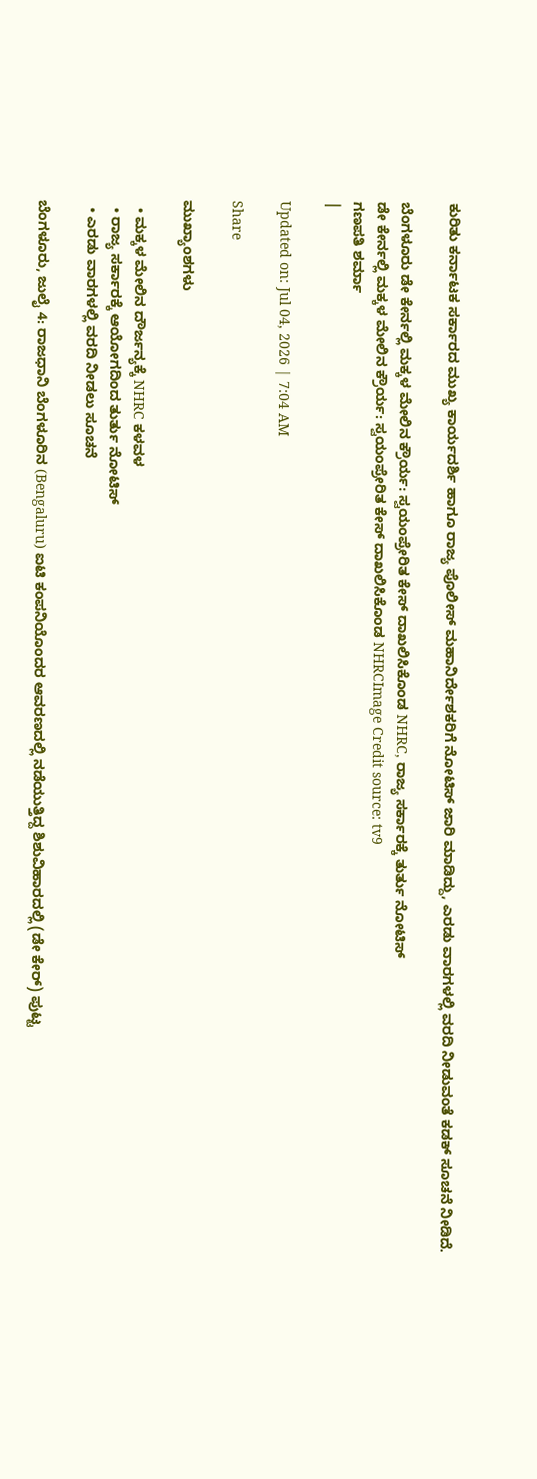ಕುರಿತು ಕರ್ನಾಟಕ ಸರ್ಕಾರದ ಮುಖ್ಯ ಕಾರ್ಯದರ್ಶಿ ಹಾಗೂ ರಾಜ್ಯ ಪೊಲೀಸ್ ಮಹಾನಿರ್ದೇಶಕರಿಗೆ ನೋಟಿಸ್ ಜಾರಿ ಮಾಡಿದ್ದು, ಎರಡು ವಾರಗಳಲ್ಲಿ ವರದಿ ನೀಡುವಂತೆ ಕಡಕ್ ಸೂಚನೆ ನೀಡಿದೆ.

ಬೆಂಗಳೂರು ಡೇ ಕೇರ್ನಲ್ಲಿ ಮಕ್ಕಳ ಮೇಲಿನ ಕ್ರೌರ್ಯ: ಸ್ವಯಂಪ್ರೇರಿತ ಕೇಸ್ ದಾಖಲಿಸಿಕೊಂಡ NHRC, ರಾಜ್ಯ ಸರ್ಕಾರಕ್ಕೆ ತುರ್ತು ನೋಟಿಸ್
ಡೇ ಕೇರ್ನಲ್ಲಿ ಮಕ್ಕಳ ಮೇಲಿನ ಕ್ರೌರ್ಯ: ಸ್ವಯಂಪ್ರೇರಿತ ಕೇಸ್ ದಾಖಲಿಸಿಕೊಂಡ NHRCImage Credit source: tv9
ಗಣಪತಿ ಶರ್ಮಾ
|

Updated on: Jul 04, 2026 | 7:04 AM

Share

ಮುಖ್ಯಾಂಶಗಳು

  • ಮಕ್ಕಳ ಮೇಲಿನ ದೌರ್ಜನ್ಯಕ್ಕೆ NHRC ಕಳವಳ
  • ರಾಜ್ಯ ಸರ್ಕಾರಕ್ಕೆ ಆಯೋಗದಿಂದ ತುರ್ತು ನೋಟಿಸ್
  • ಎರಡು ವಾರಗಳಲ್ಲಿ ವರದಿ ನೀಡಲು ಸೂಚನೆ

ಬೆಂಗಳೂರು, ಜುಲೈ 4: ರಾಜಧಾನಿ ಬೆಂಗಳೂರಿನ (Bengaluru) ಐಟಿ ಕಂಪನಿಯೊಂದರ ಆವರಣದಲ್ಲಿ ನಡೆಯುತ್ತಿದ್ದ ಶಿಶುವಿಹಾರದಲ್ಲಿ (ಡೇ ಕೇರ್) ಪುಟ್ಟ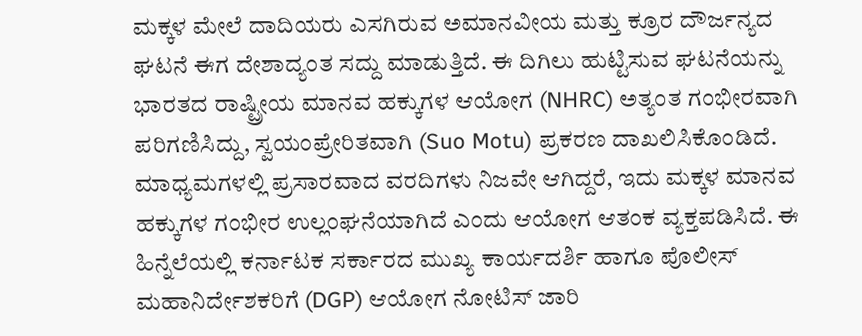ಮಕ್ಕಳ ಮೇಲೆ ದಾದಿಯರು ಎಸಗಿರುವ ಅಮಾನವೀಯ ಮತ್ತು ಕ್ರೂರ ದೌರ್ಜನ್ಯದ ಘಟನೆ ಈಗ ದೇಶಾದ್ಯಂತ ಸದ್ದು ಮಾಡುತ್ತಿದೆ. ಈ ದಿಗಿಲು ಹುಟ್ಟಿಸುವ ಘಟನೆಯನ್ನು ಭಾರತದ ರಾಷ್ಟ್ರೀಯ ಮಾನವ ಹಕ್ಕುಗಳ ಆಯೋಗ (NHRC) ಅತ್ಯಂತ ಗಂಭೀರವಾಗಿ ಪರಿಗಣಿಸಿದ್ದು, ಸ್ವಯಂಪ್ರೇರಿತವಾಗಿ (Suo Motu) ಪ್ರಕರಣ ದಾಖಲಿಸಿಕೊಂಡಿದೆ. ಮಾಧ್ಯಮಗಳಲ್ಲಿ ಪ್ರಸಾರವಾದ ವರದಿಗಳು ನಿಜವೇ ಆಗಿದ್ದರೆ, ಇದು ಮಕ್ಕಳ ಮಾನವ ಹಕ್ಕುಗಳ ಗಂಭೀರ ಉಲ್ಲಂಘನೆಯಾಗಿದೆ ಎಂದು ಆಯೋಗ ಆತಂಕ ವ್ಯಕ್ತಪಡಿಸಿದೆ. ಈ ಹಿನ್ನೆಲೆಯಲ್ಲಿ ಕರ್ನಾಟಕ ಸರ್ಕಾರದ ಮುಖ್ಯ ಕಾರ್ಯದರ್ಶಿ ಹಾಗೂ ಪೊಲೀಸ್ ಮಹಾನಿರ್ದೇಶಕರಿಗೆ (DGP) ಆಯೋಗ ನೋಟಿಸ್ ಜಾರಿ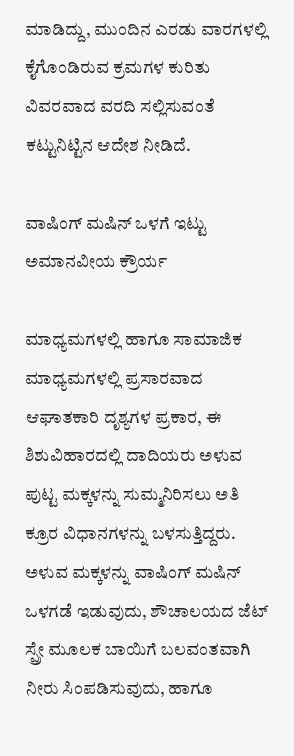ಮಾಡಿದ್ದು, ಮುಂದಿನ ಎರಡು ವಾರಗಳಲ್ಲಿ ಕೈಗೊಂಡಿರುವ ಕ್ರಮಗಳ ಕುರಿತು ವಿವರವಾದ ವರದಿ ಸಲ್ಲಿಸುವಂತೆ ಕಟ್ಟುನಿಟ್ಟಿನ ಆದೇಶ ನೀಡಿದೆ.

ವಾಷಿಂಗ್ ಮಷಿನ್ ಒಳಗೆ ಇಟ್ಟು ಅಮಾನವೀಯ ಕ್ರೌರ್ಯ

ಮಾಧ್ಯಮಗಳಲ್ಲಿ ಹಾಗೂ ಸಾಮಾಜಿಕ ಮಾಧ್ಯಮಗಳಲ್ಲಿ ಪ್ರಸಾರವಾದ ಆಘಾತಕಾರಿ ದೃಶ್ಯಗಳ ಪ್ರಕಾರ, ಈ ಶಿಶುವಿಹಾರದಲ್ಲಿ ದಾದಿಯರು ಅಳುವ ಪುಟ್ಟ ಮಕ್ಕಳನ್ನು ಸುಮ್ಮನಿರಿಸಲು ಅತಿ ಕ್ರೂರ ವಿಧಾನಗಳನ್ನು ಬಳಸುತ್ತಿದ್ದರು. ಅಳುವ ಮಕ್ಕಳನ್ನು ವಾಷಿಂಗ್ ಮಷಿನ್ ಒಳಗಡೆ ಇಡುವುದು, ಶೌಚಾಲಯದ ಜೆಟ್ ಸ್ಪ್ರೇ ಮೂಲಕ ಬಾಯಿಗೆ ಬಲವಂತವಾಗಿ ನೀರು ಸಿಂಪಡಿಸುವುದು, ಹಾಗೂ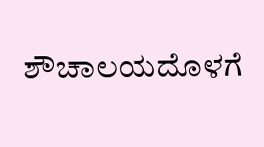ಶೌಚಾಲಯದೊಳಗೆ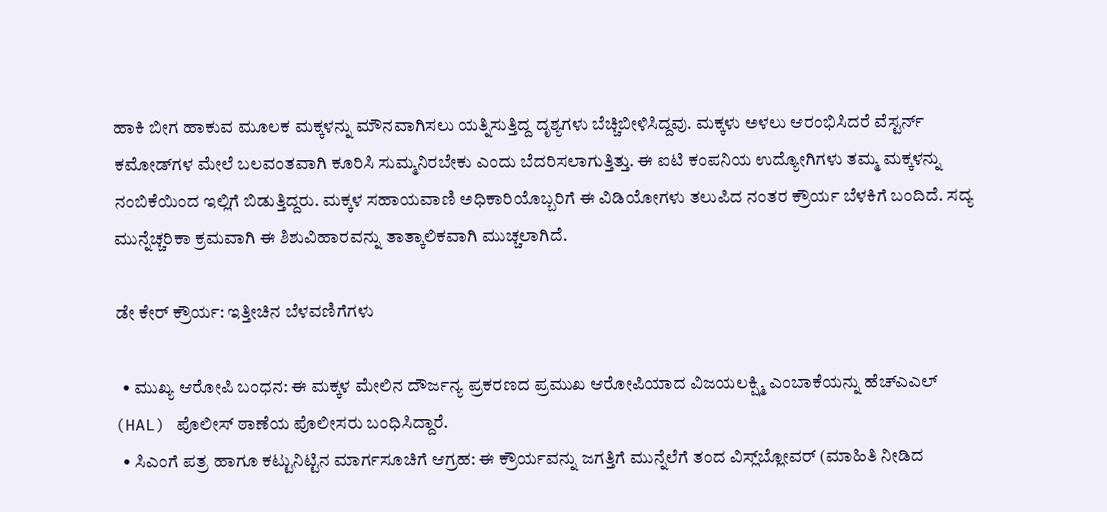ಹಾಕಿ ಬೀಗ ಹಾಕುವ ಮೂಲಕ ಮಕ್ಕಳನ್ನು ಮೌನವಾಗಿಸಲು ಯತ್ನಿಸುತ್ತಿದ್ದ ದೃಶ್ಯಗಳು ಬೆಚ್ಚಿಬೀಳಿಸಿದ್ದವು. ಮಕ್ಕಳು ಅಳಲು ಆರಂಭಿಸಿದರೆ ವೆಸ್ಟರ್ನ್ ಕಮೋಡ್‌ಗಳ ಮೇಲೆ ಬಲವಂತವಾಗಿ ಕೂರಿಸಿ ಸುಮ್ಮನಿರಬೇಕು ಎಂದು ಬೆದರಿಸಲಾಗುತ್ತಿತ್ತು. ಈ ಐಟಿ ಕಂಪನಿಯ ಉದ್ಯೋಗಿಗಳು ತಮ್ಮ ಮಕ್ಕಳನ್ನು ನಂಬಿಕೆಯಿಂದ ಇಲ್ಲಿಗೆ ಬಿಡುತ್ತಿದ್ದರು. ಮಕ್ಕಳ ಸಹಾಯವಾಣಿ ಅಧಿಕಾರಿಯೊಬ್ಬರಿಗೆ ಈ ವಿಡಿಯೋಗಳು ತಲುಪಿದ ನಂತರ ಕ್ರೌರ್ಯ ಬೆಳಕಿಗೆ ಬಂದಿದೆ. ಸದ್ಯ ಮುನ್ನೆಚ್ಚರಿಕಾ ಕ್ರಮವಾಗಿ ಈ ಶಿಶುವಿಹಾರವನ್ನು ತಾತ್ಕಾಲಿಕವಾಗಿ ಮುಚ್ಚಲಾಗಿದೆ.

ಡೇ ಕೇರ್ ಕ್ರೌರ್ಯ: ಇತ್ತೀಚಿನ ಬೆಳವಣಿಗೆಗಳು

  • ಮುಖ್ಯ ಆರೋಪಿ ಬಂಧನ: ಈ ಮಕ್ಕಳ ಮೇಲಿನ ದೌರ್ಜನ್ಯ ಪ್ರಕರಣದ ಪ್ರಮುಖ ಆರೋಪಿಯಾದ ವಿಜಯಲಕ್ಷ್ಮಿ ಎಂಬಾಕೆಯನ್ನು ಹೆಚ್‌ಎಎಲ್ (HAL) ಪೊಲೀಸ್ ಠಾಣೆಯ ಪೊಲೀಸರು ಬಂಧಿಸಿದ್ದಾರೆ.
  • ಸಿಎಂಗೆ ಪತ್ರ ಹಾಗೂ ಕಟ್ಟುನಿಟ್ಟಿನ ಮಾರ್ಗಸೂಚಿಗೆ ಆಗ್ರಹ: ಈ ಕ್ರೌರ್ಯವನ್ನು ಜಗತ್ತಿಗೆ ಮುನ್ನೆಲೆಗೆ ತಂದ ವಿಸ್ಲ್‌ಬ್ಲೋವರ್ (ಮಾಹಿತಿ ನೀಡಿದ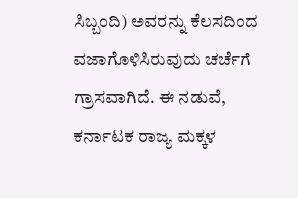ಸಿಬ್ಬಂದಿ) ಅವರನ್ನು ಕೆಲಸದಿಂದ ವಜಾಗೊಳಿಸಿರುವುದು ಚರ್ಚೆಗೆ ಗ್ರಾಸವಾಗಿದೆ. ಈ ನಡುವೆ, ಕರ್ನಾಟಕ ರಾಜ್ಯ ಮಕ್ಕಳ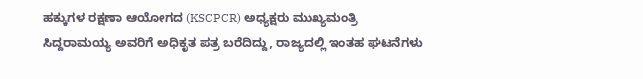ಹಕ್ಕುಗಳ ರಕ್ಷಣಾ ಆಯೋಗದ (KSCPCR) ಅಧ್ಯಕ್ಷರು ಮುಖ್ಯಮಂತ್ರಿ ಸಿದ್ದರಾಮಯ್ಯ ಅವರಿಗೆ ಅಧಿಕೃತ ಪತ್ರ ಬರೆದಿದ್ದು, ರಾಜ್ಯದಲ್ಲಿ ಇಂತಹ ಘಟನೆಗಳು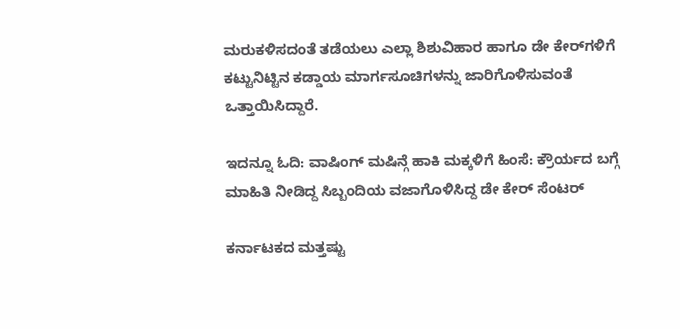ಮರುಕಳಿಸದಂತೆ ತಡೆಯಲು ಎಲ್ಲಾ ಶಿಶುವಿಹಾರ ಹಾಗೂ ಡೇ ಕೇರ್‌ಗಳಿಗೆ ಕಟ್ಟುನಿಟ್ಟಿನ ಕಡ್ಡಾಯ ಮಾರ್ಗಸೂಚಿಗಳನ್ನು ಜಾರಿಗೊಳಿಸುವಂತೆ ಒತ್ತಾಯಿಸಿದ್ದಾರೆ.

ಇದನ್ನೂ ಓದಿ: ವಾಷಿಂಗ್ ಮಷಿನ್ಗೆ ಹಾಕಿ ಮಕ್ಕಳಿಗೆ ಹಿಂಸೆ: ಕ್ರೌರ್ಯದ ಬಗ್ಗೆ ಮಾಹಿತಿ ನೀಡಿದ್ದ ಸಿಬ್ಬಂದಿಯ ವಜಾಗೊಳಿಸಿದ್ದ ಡೇ ಕೇರ್ ಸೆಂಟರ್

ಕರ್ನಾಟಕದ ಮತ್ತಷ್ಟು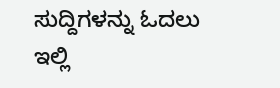ಸುದ್ದಿಗಳನ್ನು ಓದಲು ಇಲ್ಲಿ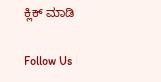ಕ್ಲಿಕ್ ಮಾಡಿ

Follow Us